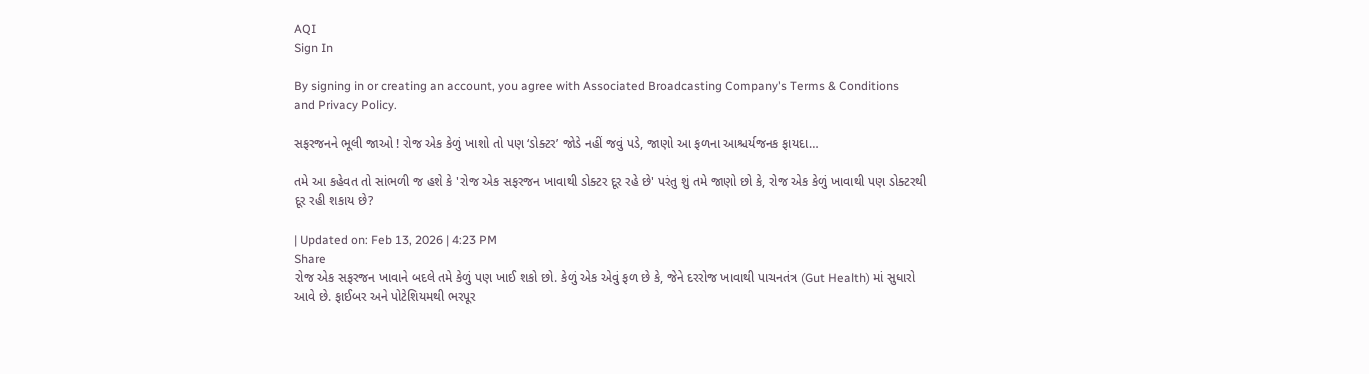AQI
Sign In

By signing in or creating an account, you agree with Associated Broadcasting Company's Terms & Conditions and Privacy Policy.

સફરજનને ભૂલી જાઓ ! રોજ એક કેળું ખાશો તો પણ ‘ડોક્ટર’ જોડે નહીં જવું પડે, જાણો આ ફળના આશ્ચર્યજનક ફાયદા…

તમે આ કહેવત તો સાંભળી જ હશે કે 'રોજ એક સફરજન ખાવાથી ડોક્ટર દૂર રહે છે' પરંતુ શું તમે જાણો છો કે, રોજ એક કેળું ખાવાથી પણ ડોક્ટરથી દૂર રહી શકાય છે?

| Updated on: Feb 13, 2026 | 4:23 PM
Share
રોજ એક સફરજન ખાવાને બદલે તમે કેળું પણ ખાઈ શકો છો. કેળું એક એવું ફળ છે કે, જેને દરરોજ ખાવાથી પાચનતંત્ર (Gut Health) માં સુધારો આવે છે. ફાઈબર અને પોટેશિયમથી ભરપૂર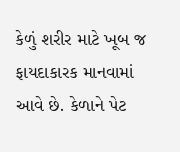કેળું શરીર માટે ખૂબ જ ફાયદાકારક માનવામાં આવે છે. કેળાને પેટ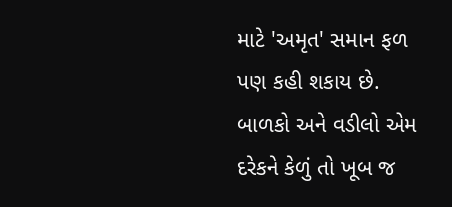માટે 'અમૃત' સમાન ફળ પણ કહી શકાય છે. બાળકો અને વડીલો એમ દરેકને કેળું તો ખૂબ જ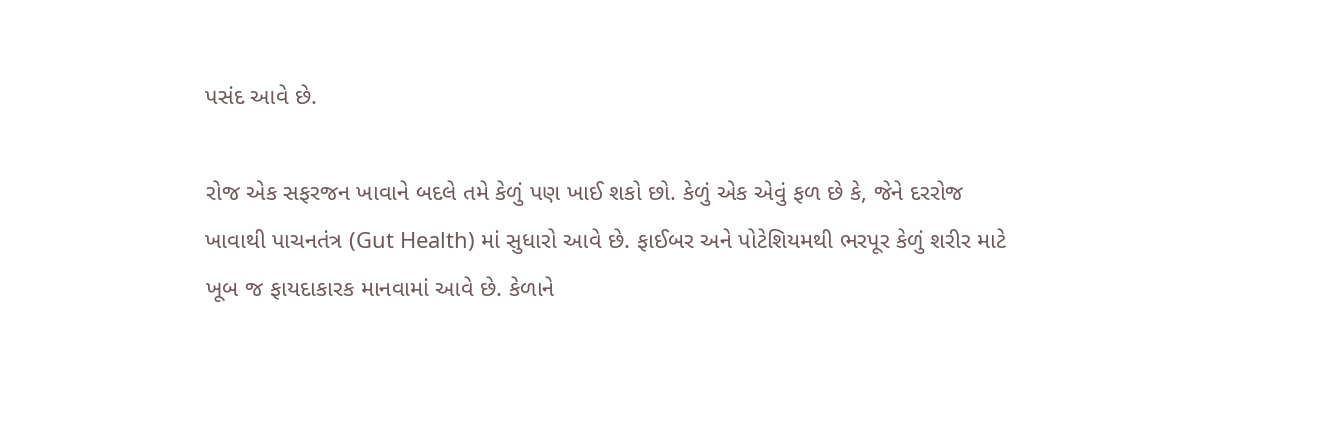પસંદ આવે છે.

રોજ એક સફરજન ખાવાને બદલે તમે કેળું પણ ખાઈ શકો છો. કેળું એક એવું ફળ છે કે, જેને દરરોજ ખાવાથી પાચનતંત્ર (Gut Health) માં સુધારો આવે છે. ફાઈબર અને પોટેશિયમથી ભરપૂર કેળું શરીર માટે ખૂબ જ ફાયદાકારક માનવામાં આવે છે. કેળાને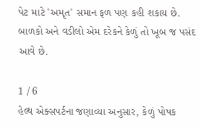પેટ માટે 'અમૃત' સમાન ફળ પણ કહી શકાય છે. બાળકો અને વડીલો એમ દરેકને કેળું તો ખૂબ જ પસંદ આવે છે.

1 / 6
હેલ્થ એક્સપર્ટના જણાવ્યા અનુસાર, કેળું પોષક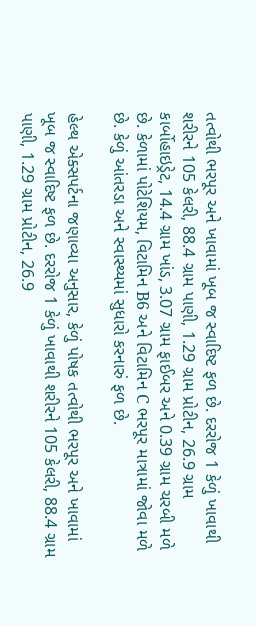તત્વોથી ભરપૂર અને ખાવામાં ખૂબ જ સ્વાદિષ્ટ ફળ છે. દરરોજ 1 કેળું ખાવાથી શરીરને 105 કેલરી, 88.4 ગ્રામ પાણી, 1.29 ગ્રામ પ્રોટીન, 26.9 ગ્રામ કાર્બોહાઇડ્રેટ, 14.4 ગ્રામ ખાંડ, 3.07 ગ્રામ ફાઈબર અને 0.39 ગ્રામ ચરબી મળે છે. કેળામાં પોટેશિયમ, વિટામિન B6 અને વિટામિન C ભરપૂર માત્રામાં જોવા મળે છે. કેળું આંતરડા અને સ્વાસ્થ્યમાં સુધારો કરનારું ફળ છે.

હેલ્થ એક્સપર્ટના જણાવ્યા અનુસાર, કેળું પોષક તત્વોથી ભરપૂર અને ખાવામાં ખૂબ જ સ્વાદિષ્ટ ફળ છે. દરરોજ 1 કેળું ખાવાથી શરીરને 105 કેલરી, 88.4 ગ્રામ પાણી, 1.29 ગ્રામ પ્રોટીન, 26.9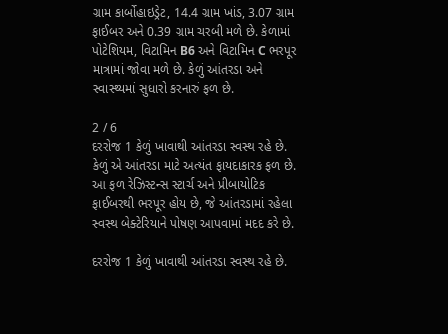ગ્રામ કાર્બોહાઇડ્રેટ, 14.4 ગ્રામ ખાંડ, 3.07 ગ્રામ ફાઈબર અને 0.39 ગ્રામ ચરબી મળે છે. કેળામાં પોટેશિયમ, વિટામિન B6 અને વિટામિન C ભરપૂર માત્રામાં જોવા મળે છે. કેળું આંતરડા અને સ્વાસ્થ્યમાં સુધારો કરનારું ફળ છે.

2 / 6
દરરોજ 1 કેળું ખાવાથી આંતરડા સ્વસ્થ રહે છે. કેળું એ આંતરડા માટે અત્યંત ફાયદાકારક ફળ છે. આ ફળ રેઝિસ્ટન્સ સ્ટાર્ચ અને પ્રીબાયોટિક ફાઈબરથી ભરપૂર હોય છે, જે આંતરડામાં રહેલા સ્વસ્થ બેક્ટેરિયાને પોષણ આપવામાં મદદ કરે છે.

દરરોજ 1 કેળું ખાવાથી આંતરડા સ્વસ્થ રહે છે.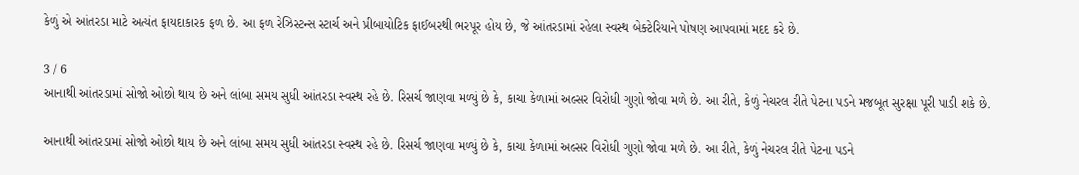કેળું એ આંતરડા માટે અત્યંત ફાયદાકારક ફળ છે. આ ફળ રેઝિસ્ટન્સ સ્ટાર્ચ અને પ્રીબાયોટિક ફાઈબરથી ભરપૂર હોય છે, જે આંતરડામાં રહેલા સ્વસ્થ બેક્ટેરિયાને પોષણ આપવામાં મદદ કરે છે.

3 / 6
આનાથી આંતરડામાં સોજો ઓછો થાય છે અને લાંબા સમય સુધી આંતરડા સ્વસ્થ રહે છે. રિસર્ચ જાણવા મળ્યું છે કે, કાચા કેળામાં અલ્સર વિરોધી ગુણો જોવા મળે છે. આ રીતે, કેળું નેચરલ રીતે પેટના પડને મજબૂત સુરક્ષા પૂરી પાડી શકે છે.

આનાથી આંતરડામાં સોજો ઓછો થાય છે અને લાંબા સમય સુધી આંતરડા સ્વસ્થ રહે છે. રિસર્ચ જાણવા મળ્યું છે કે, કાચા કેળામાં અલ્સર વિરોધી ગુણો જોવા મળે છે. આ રીતે, કેળું નેચરલ રીતે પેટના પડને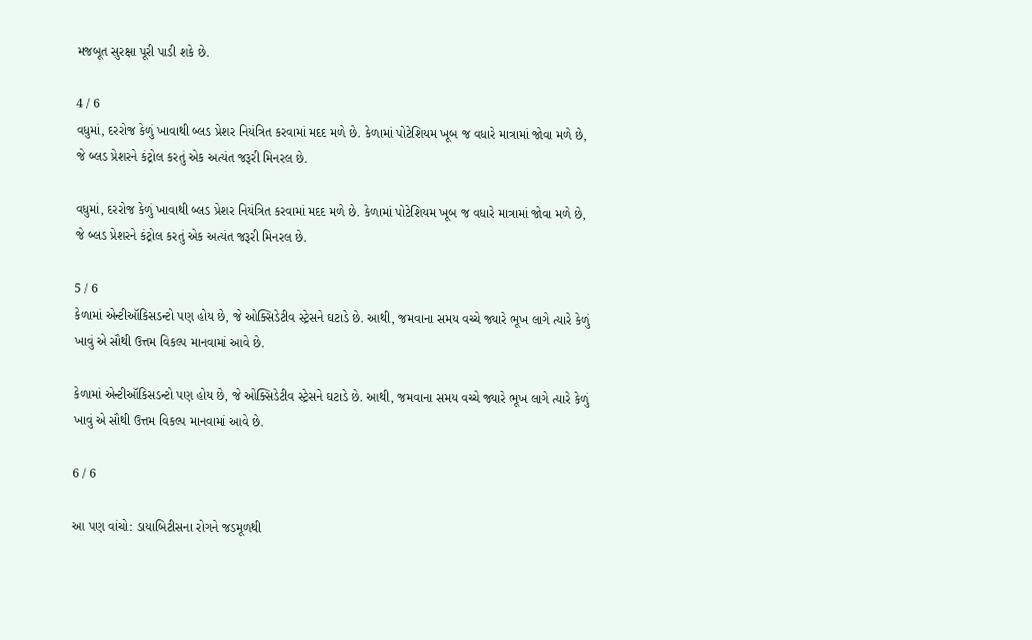મજબૂત સુરક્ષા પૂરી પાડી શકે છે.

4 / 6
વધુમાં, દરરોજ કેળું ખાવાથી બ્લડ પ્રેશર નિયંત્રિત કરવામાં મદદ મળે છે. કેળામાં પોટેશિયમ ખૂબ જ વધારે માત્રામાં જોવા મળે છે, જે બ્લડ પ્રેશરને કંટ્રોલ કરતું એક અત્યંત જરૂરી મિનરલ છે.

વધુમાં, દરરોજ કેળું ખાવાથી બ્લડ પ્રેશર નિયંત્રિત કરવામાં મદદ મળે છે. કેળામાં પોટેશિયમ ખૂબ જ વધારે માત્રામાં જોવા મળે છે, જે બ્લડ પ્રેશરને કંટ્રોલ કરતું એક અત્યંત જરૂરી મિનરલ છે.

5 / 6
કેળામાં એન્ટીઑકિસડન્ટો પણ હોય છે, જે ઓક્સિડેટીવ સ્ટ્રેસને ઘટાડે છે. આથી, જમવાના સમય વચ્ચે જ્યારે ભૂખ લાગે ત્યારે કેળું ખાવું એ સૌથી ઉત્તમ વિકલ્પ માનવામાં આવે છે.

કેળામાં એન્ટીઑકિસડન્ટો પણ હોય છે, જે ઓક્સિડેટીવ સ્ટ્રેસને ઘટાડે છે. આથી, જમવાના સમય વચ્ચે જ્યારે ભૂખ લાગે ત્યારે કેળું ખાવું એ સૌથી ઉત્તમ વિકલ્પ માનવામાં આવે છે.

6 / 6

આ પણ વાંચો: ડાયાબિટીસના રોગને જડમૂળથી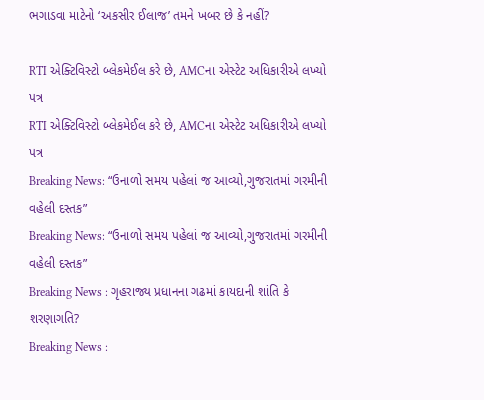ભગાડવા માટેનો ‘અકસીર ઈલાજ’ તમને ખબર છે કે નહીં?

RTI એક્ટિવિસ્ટો બ્લેકમેઈલ કરે છે, AMCના એસ્ટેટ અધિકારીએ લખ્યો પત્ર
RTI એક્ટિવિસ્ટો બ્લેકમેઈલ કરે છે, AMCના એસ્ટેટ અધિકારીએ લખ્યો પત્ર
Breaking News: “ઉનાળો સમય પહેલાં જ આવ્યો,ગુજરાતમાં ગરમીની વહેલી દસ્તક”
Breaking News: “ઉનાળો સમય પહેલાં જ આવ્યો,ગુજરાતમાં ગરમીની વહેલી દસ્તક”
Breaking News : ગૃહરાજ્ય પ્રધાનના ગઢમાં કાયદાની શાંતિ કે શરણાગતિ?
Breaking News :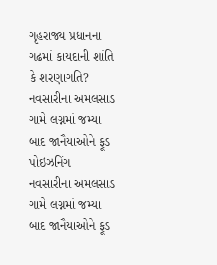ગૃહરાજ્ય પ્રધાનના ગઢમાં કાયદાની શાંતિ કે શરણાગતિ?
નવસારીના અમલસાડ ગામે લગ્નમાં જમ્યા બાદ જાનૈયાઓને ફૂડ પોઇઝનિંગ
નવસારીના અમલસાડ ગામે લગ્નમાં જમ્યા બાદ જાનૈયાઓને ફૂડ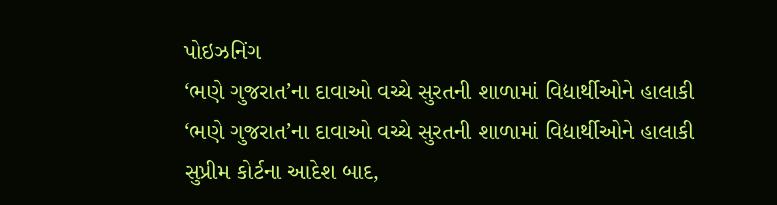પોઇઝનિંગ
‘ભણે ગુજરાત’ના દાવાઓ વચ્ચે સુરતની શાળામાં વિદ્યાર્થીઓને હાલાકી
‘ભણે ગુજરાત’ના દાવાઓ વચ્ચે સુરતની શાળામાં વિદ્યાર્થીઓને હાલાકી
સુપ્રીમ કોર્ટના આદેશ બાદ,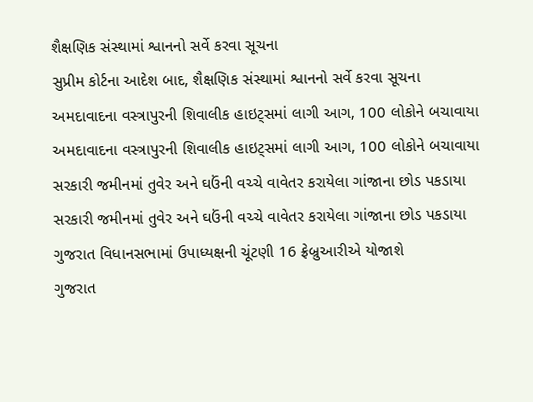શૈક્ષણિક સંસ્થામાં શ્વાનનો સર્વે કરવા સૂચના
સુપ્રીમ કોર્ટના આદેશ બાદ, શૈક્ષણિક સંસ્થામાં શ્વાનનો સર્વે કરવા સૂચના
અમદાવાદના વસ્ત્રાપુરની શિવાલીક હાઇટ્સમાં લાગી આગ, 100 લોકોને બચાવાયા
અમદાવાદના વસ્ત્રાપુરની શિવાલીક હાઇટ્સમાં લાગી આગ, 100 લોકોને બચાવાયા
સરકારી જમીનમાં તુવેર અને ઘઉંની વચ્ચે વાવેતર કરાયેલા ગાંજાના છોડ પકડાયા
સરકારી જમીનમાં તુવેર અને ઘઉંની વચ્ચે વાવેતર કરાયેલા ગાંજાના છોડ પકડાયા
ગુજરાત વિધાનસભામાં ઉપાધ્યક્ષની ચૂંટણી 16 ફ્રેબ્રુઆરીએ યોજાશે
ગુજરાત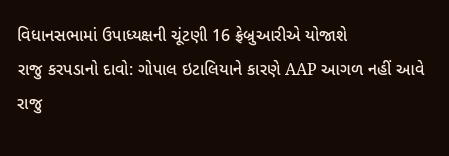વિધાનસભામાં ઉપાધ્યક્ષની ચૂંટણી 16 ફ્રેબ્રુઆરીએ યોજાશે
રાજુ કરપડાનો દાવો: ગોપાલ ઇટાલિયાને કારણે AAP આગળ નહીં આવે
રાજુ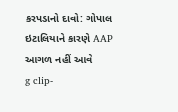કરપડાનો દાવો: ગોપાલ ઇટાલિયાને કારણે AAP આગળ નહીં આવે
g clip-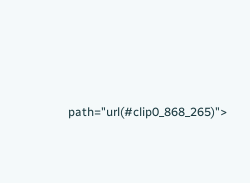path="url(#clip0_868_265)">